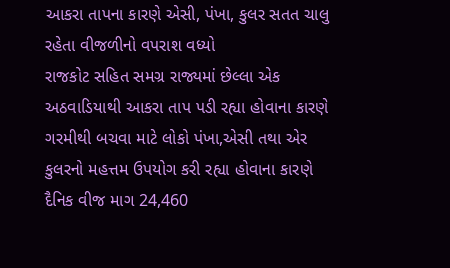આકરા તાપના કારણે એસી, પંખા, કુલર સતત ચાલુ રહેતા વીજળીનો વપરાશ વધ્યો
રાજકોટ સહિત સમગ્ર રાજ્યમાં છેલ્લા એક અઠવાડિયાથી આકરા તાપ પડી રહ્યા હોવાના કારણે ગરમીથી બચવા માટે લોકો પંખા,એસી તથા એર કુલરનો મહત્તમ ઉપયોગ કરી રહ્યા હોવાના કારણે દૈનિક વીજ માગ 24,460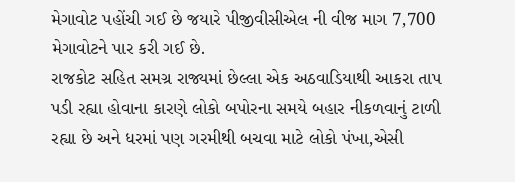મેગાવોટ પહોંચી ગઈ છે જયારે પીજીવીસીએલ ની વીજ માગ 7,700 મેગાવોટને પાર કરી ગઈ છે.
રાજકોટ સહિત સમગ્ર રાજ્યમાં છેલ્લા એક અઠવાડિયાથી આકરા તાપ પડી રહ્યા હોવાના કારણે લોકો બપોરના સમયે બહાર નીકળવાનું ટાળી રહ્યા છે અને ધરમાં પણ ગરમીથી બચવા માટે લોકો પંખા,એસી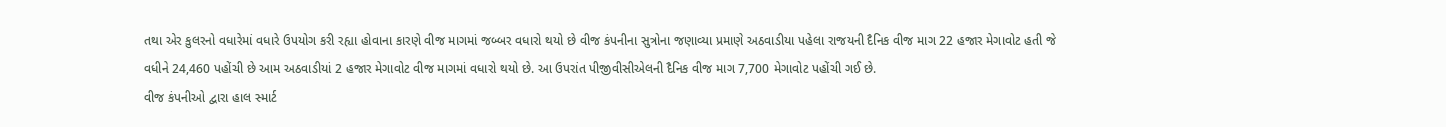તથા એર કુલરનો વધારેમાં વધારે ઉપયોગ કરી રહ્યા હોવાના કારણે વીજ માગમાં જબ્બર વધારો થયો છે વીજ કંપનીના સુત્રોના જણાવ્યા પ્રમાણે અઠવાડીયા પહેલા રાજયની દૈનિક વીજ માગ 22 હજાર મેગાવોટ હતી જે વધીને 24,460 પહોંચી છે આમ અઠવાડીયાં 2 હજાર મેગાવોટ વીજ માગમાં વધારો થયો છે. આ ઉપરાંત પીજીવીસીએલની દૈનિક વીજ માગ 7,700 મેગાવોટ પહોંચી ગઈ છે.
વીજ કંપનીઓ દ્વારા હાલ સ્માર્ટ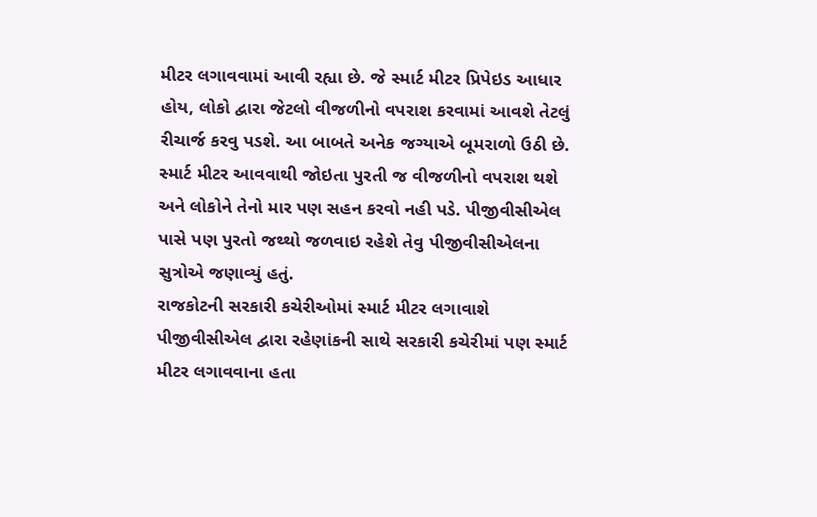મીટર લગાવવામાં આવી રહ્યા છે. જે સ્માર્ટ મીટર પ્રિપેઇડ આધાર હોય, લોકો દ્વારા જેટલો વીજળીનો વપરાશ કરવામાં આવશે તેટલું રીચાર્જ કરવુ પડશે. આ બાબતે અનેક જગ્યાએ બૂમરાળો ઉઠી છે. સ્માર્ટ મીટર આવવાથી જોઇતા પુરતી જ વીજળીનો વપરાશ થશે અને લોકોને તેનો માર પણ સહન કરવો નહી પડે. પીજીવીસીએલ પાસે પણ પુરતો જથ્થો જળવાઇ રહેશે તેવુ પીજીવીસીએલના સુત્રોએ જણાવ્યું હતું.
રાજકોટની સરકારી કચેરીઓમાં સ્માર્ટ મીટર લગાવાશે
પીજીવીસીએલ દ્વારા રહેણાંકની સાથે સરકારી કચેરીમાં પણ સ્માર્ટ મીટર લગાવવાના હતા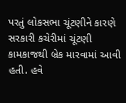પરતું લોકસભા ચૂંટણીને કારણે સરકારી કચેરીમાં ચૂંટણી કામકાજથી બ્રેક મારવામાં આવી હતી. હવે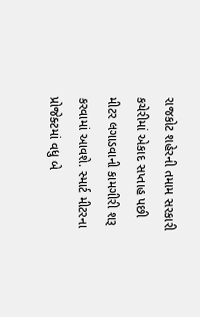રાજકોટ શહેરની તમામ સરકારી કચેરીમાં એકાદ સપ્તાહ પછી મીટર લગાડવાની કામગીરી શરૂ કરવામાં આવશે. સ્માર્ટ મીટરના પ્રોજેક્ટમાં વધુ બે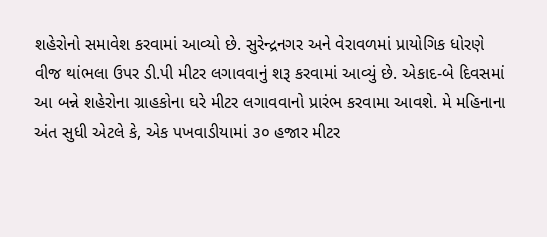શહેરોનો સમાવેશ કરવામાં આવ્યો છે. સુરેન્દ્રનગર અને વેરાવળમાં પ્રાયોગિક ધોરણે વીજ થાંભલા ઉપર ડી.પી મીટર લગાવવાનું શરૂ કરવામાં આવ્યું છે. એકાદ-બે દિવસમાં આ બન્ને શહેરોના ગ્રાહકોના ઘરે મીટર લગાવવાનો પ્રારંભ કરવામા આવશે. મે મહિનાના અંત સુધી એટલે કે, એક પખવાડીયામાં ૩૦ હજાર મીટર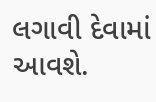લગાવી દેવામાં આવશે.